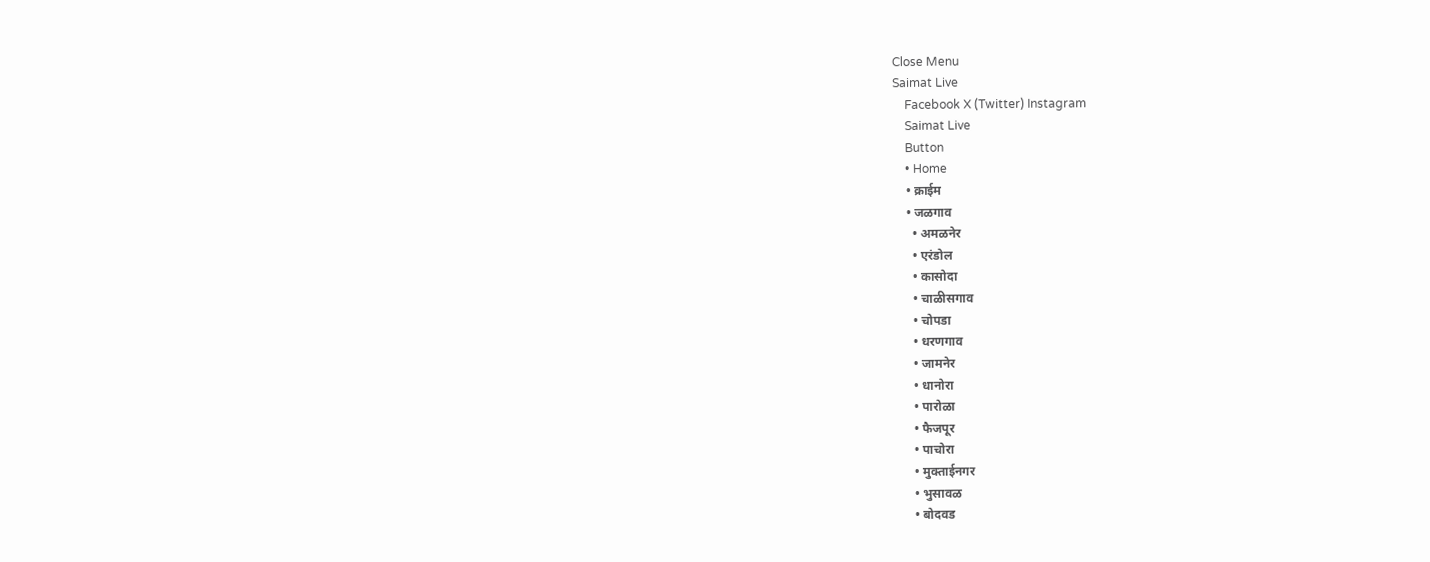Close Menu
Saimat Live
    Facebook X (Twitter) Instagram
    Saimat Live
    Button
    • Home
    • क्राईम
    • जळगाव
      • अमळनेर
      • एरंडोल
      • कासोदा
      • चाळीसगाव
      • चोपडा
      • धरणगाव
      • जामनेर
      • धानोरा
      • पारोळा
      • फैजपूर
      • पाचोरा
      • मुक्ताईनगर
      • भुसावळ
      • बोदवड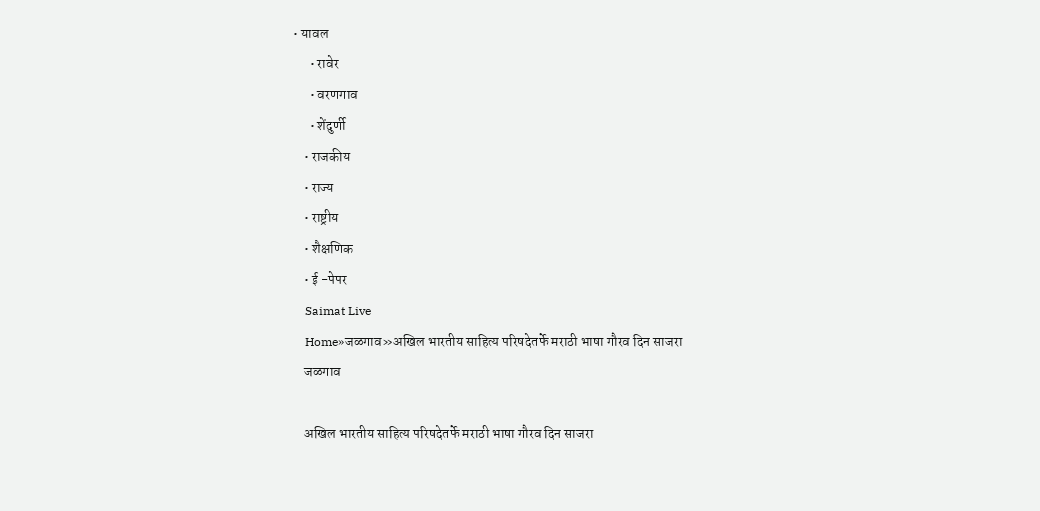• यावल
      • रावेर
      • वरणगाव
      • शेंदुर्णी
    • राजकीय
    • राज्य
    • राष्ट्रीय
    • शैक्षणिक
    • ई -पेपर
    Saimat Live
    Home»जळगाव»अखिल भारतीय साहित्य परिषदेतर्फे मराठी भाषा गौरव दिन साजरा
    जळगाव

    अखिल भारतीय साहित्य परिषदेतर्फे मराठी भाषा गौरव दिन साजरा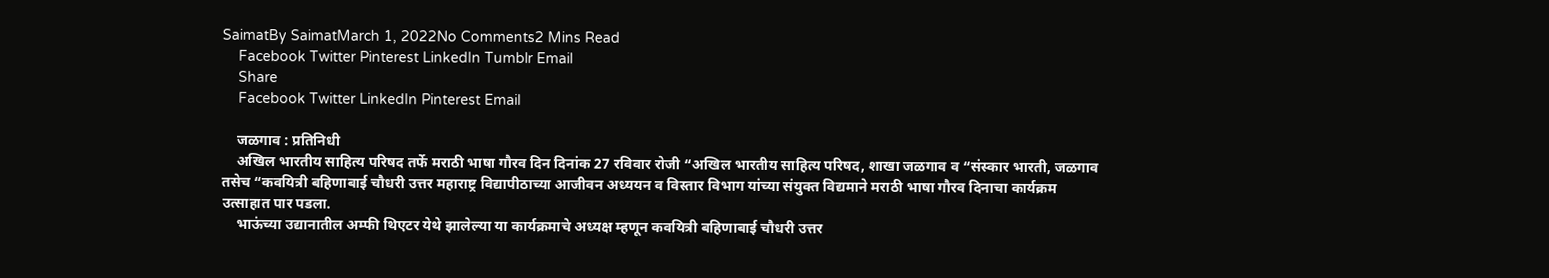SaimatBy SaimatMarch 1, 2022No Comments2 Mins Read
    Facebook Twitter Pinterest LinkedIn Tumblr Email
    Share
    Facebook Twitter LinkedIn Pinterest Email

    जळगाव : प्रतिनिधी
    अखिल भारतीय साहित्य परिषद तर्फे मराठी भाषा गौरव दिन दिनांक 27 रविवार रोजी “अखिल भारतीय साहित्य परिषद, शाखा जळगाव व “संस्कार भारती, जळगाव तसेच “कवयित्री बहिणाबाई चौधरी उत्तर महाराष्ट्र विद्यापीठाच्या आजीवन अध्ययन व विस्तार विभाग यांच्या संयुक्त विद्यमाने मराठी भाषा गौरव दिनाचा कार्यक्रम उत्साहात पार पडला.
    भाऊंच्या उद्यानातील अम्फी थिएटर येथे झालेल्या या कार्यक्रमाचे अध्यक्ष म्हणून कवयित्री बहिणाबाई चौधरी उत्तर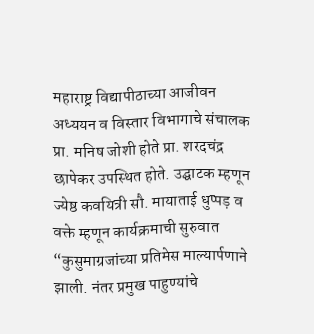महाराष्ट्र विद्यापीठाच्या आजीवन अध्ययन व विस्तार विभागाचे संचालक प्रा. मनिष जोशी होते प्रा. शरदचंद्र छापेकर उपस्थित होते. उद्घाटक म्हणून ज्येष्ठ कवयित्री सौ. मायाताई धुप्पड़ व वक्ते म्हणून कार्यक्रमाची सुरुवात “कुसुमाग्रजांच्या प्रतिमेस माल्यार्पणाने झाली. नंतर प्रमुख पाहुण्यांचे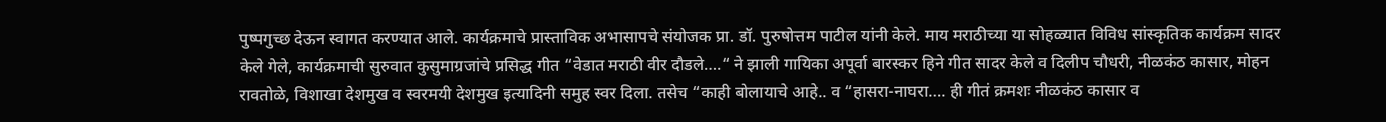पुष्पगुच्छ देऊन स्वागत करण्यात आले. कार्यक्रमाचे प्रास्ताविक अभासापचे संयोजक प्रा. डॉ. पुरुषोत्तम पाटील यांनी केले. माय मराठीच्या या सोहळ्यात विविध सांस्कृतिक कार्यक्रम सादर केले गेले, कार्यक्रमाची सुरुवात कुसुमाग्रजांचे प्रसिद्ध गीत “वेडात मराठी वीर दौडले….“ ने झाली गायिका अपूर्वा बारस्कर हिने गीत सादर केले व दिलीप चौधरी, नीळकंठ कासार, मोहन रावतोळे, विशाखा देशमुख व स्वरमयी देशमुख इत्यादिनी समुह स्वर दिला. तसेच “काही बोलायाचे आहे.. व “हासरा-नाघरा…. ही गीतं क्रमशः नीळकंठ कासार व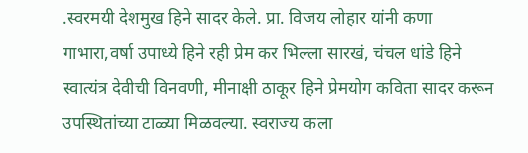.स्वरमयी देशमुख हिने सादर केले. प्रा. विजय लोहार यांनी कणा गाभारा,वर्षा उपाध्ये हिने रही प्रेम कर भिल्ला सारखं, चंचल धांडे हिने स्वात्यंत्र देवीची विनवणी, मीनाक्षी ठाकूर हिने प्रेमयोग कविता सादर करून उपस्थितांच्या टाळ्या मिळवल्या. स्वराज्य कला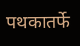पथकातर्फे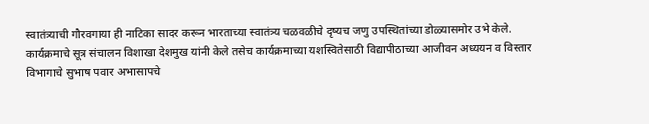स्वातंत्र्याची गौरवगाया ही नाटिका सादर करून भारताच्या स्वातंत्र्य चळवळीचे दृष्यच जणु उपस्थितांच्या डोळ्यासमोर उभे केले. कार्यक्रमाचे सूत्र संचालन विशाखा देशमुख यांनी केले तसेच कार्यक्रमाच्या यशस्वितेसाठी विद्यापीठाच्या आजीवन अध्ययन व विस्तार विभागाचे सुभाष पवार अभासापचे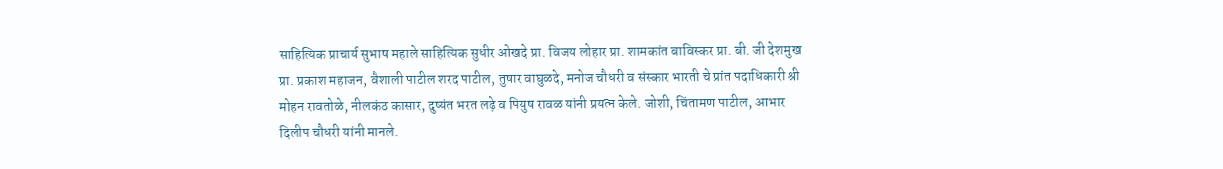साहित्यिक प्राचार्य सुभाष महाले साहित्यिक सुधीर ओखदे प्रा. विजय लोहार प्रा. शामकांत बाविस्कर प्रा. बी. जी देशमुख प्रा. प्रकाश महाजन, वैशाली पाटील शरद पाटील, तुषार वाघुळदे, मनोज चौधरी व संस्कार भारती चे प्रांत पदाधिकारी श्री मोहन रावतोळे, नीलकंठ कासार, दुष्यंत भरत लढ़े व पियुष रावळ यांनी प्रयत्न केले. जोशी, चिंतामण पाटील, आभार दिलीप चौधरी यांनी मानले.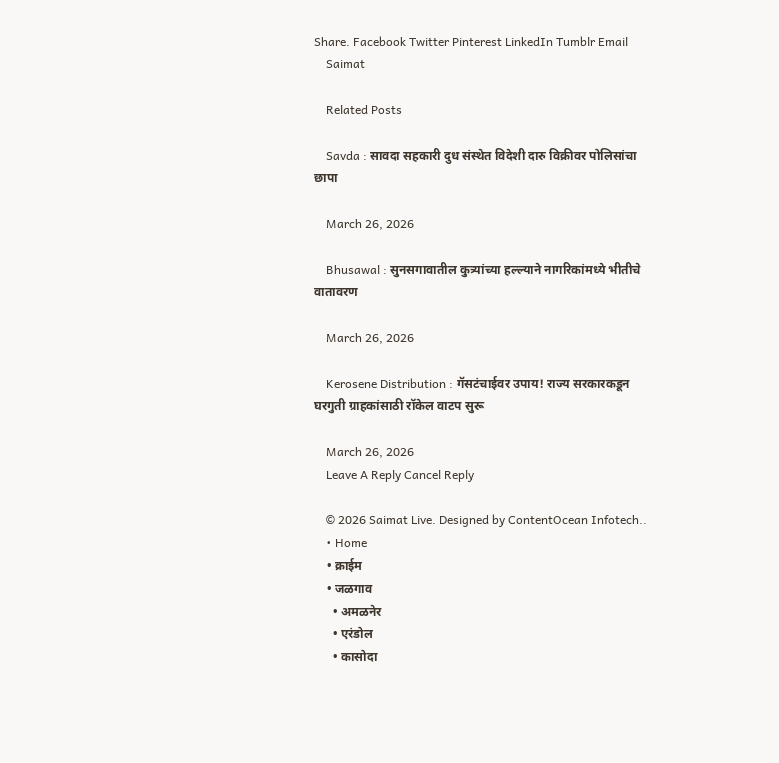Share. Facebook Twitter Pinterest LinkedIn Tumblr Email
    Saimat

    Related Posts

    Savda : सावदा सहकारी दुध संस्थेत विदेशी दारु विक्रीवर पोलिसांचा छापा

    March 26, 2026

    Bhusawal : सुनसगावातील कुत्र्यांच्या हल्ल्याने नागरिकांमध्ये भीतीचे वातावरण

    March 26, 2026

    Kerosene Distribution : गॅसटंचाईवर उपाय! राज्य सरकारकडून घरगुती ग्राहकांसाठी रॉकेल वाटप सुरू

    March 26, 2026
    Leave A Reply Cancel Reply

    © 2026 Saimat Live. Designed by ContentOcean Infotech..
    • Home
    • क्राईम
    • जळगाव
      • अमळनेर
      • एरंडोल
      • कासोदा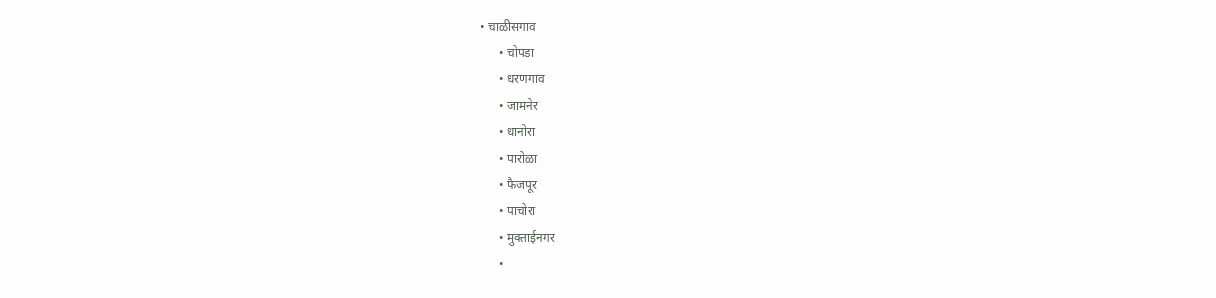• चाळीसगाव
      • चोपडा
      • धरणगाव
      • जामनेर
      • धानोरा
      • पारोळा
      • फैजपूर
      • पाचोरा
      • मुक्ताईनगर
      •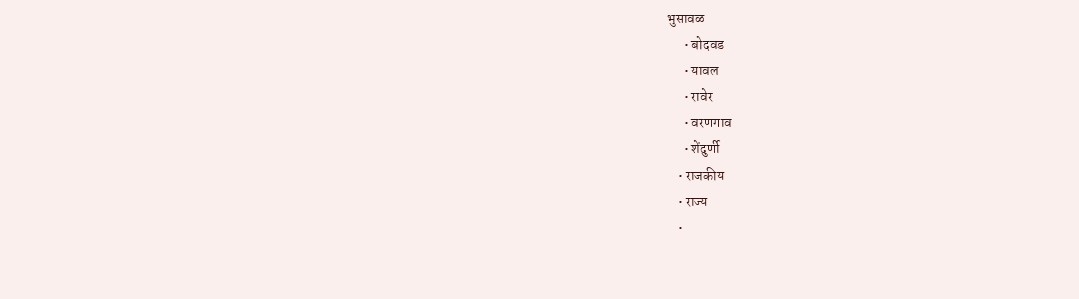भुसावळ
      • बोदवड
      • यावल
      • रावेर
      • वरणगाव
      • शेंदुर्णी
    • राजकीय
    • राज्य
    •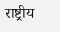राष्ट्रीय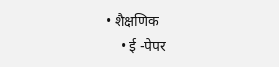• शैक्षणिक
    • ई -पेपर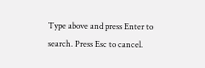Type above and press Enter to search. Press Esc to cancel.